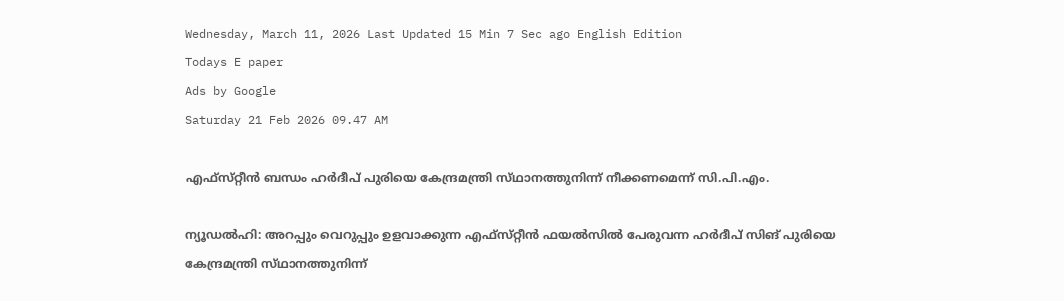Wednesday, March 11, 2026 Last Updated 15 Min 7 Sec ago English Edition
Todays E paper
Ads by Google
Saturday 21 Feb 2026 09.47 AM

എഫ്‌സ്‌റ്റീന്‍ ബന്ധം ഹര്‍ദീപ്‌ പുരിയെ കേന്ദ്രമന്ത്രി സ്‌ഥാനത്തുനിന്ന്‌ നീക്കണമെന്ന്‌ സി.പി.എം.

ന്യൂഡല്‍ഹി: അറപ്പും വെറുപ്പും ഉളവാക്കുന്ന എഫ്‌സ്‌റ്റീന്‍ ഫയല്‍സില്‍ പേരുവന്ന ഹര്‍ദീപ്‌ സിങ്‌ പുരിയെ കേന്ദ്രമന്ത്രി സ്‌ഥാനത്തുനിന്ന്‌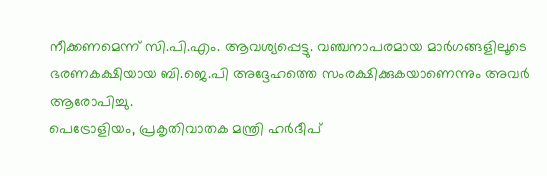നീക്കണമെന്ന്‌ സി.പി.എം. ആവശ്യപ്പെട്ടു. വഞ്ചനാപരമായ മാര്‍ഗങ്ങളിലൂടെ ഭരണകക്ഷിയായ ബി.ജെ.പി അദ്ദേഹത്തെ സംരക്ഷിക്കുകയാണെന്നും അവര്‍ ആരോപിച്ചു.
പെട്രോളിയം, പ്രകൃതിവാതക മന്ത്രി ഹര്‍ദീപ്‌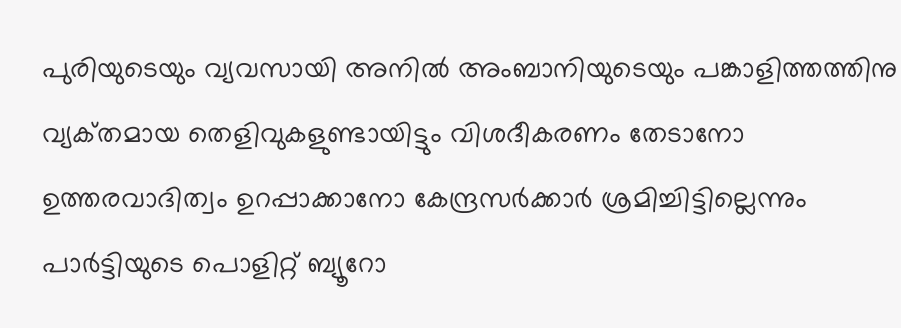പുരിയുടെയും വ്യവസായി അനില്‍ അംബാനിയുടെയും പങ്കാളിത്തത്തിനു വ്യക്‌തമായ തെളിവുകളുണ്ടായിട്ടും വിശദീകരണം തേടാനോ ഉത്തരവാദിത്വം ഉറപ്പാക്കാനോ കേന്ദ്രസര്‍ക്കാര്‍ ശ്രമിച്ചിട്ടില്ലെന്നും പാര്‍ട്ടിയുടെ പൊളിറ്റ്‌ ബ്യൂറോ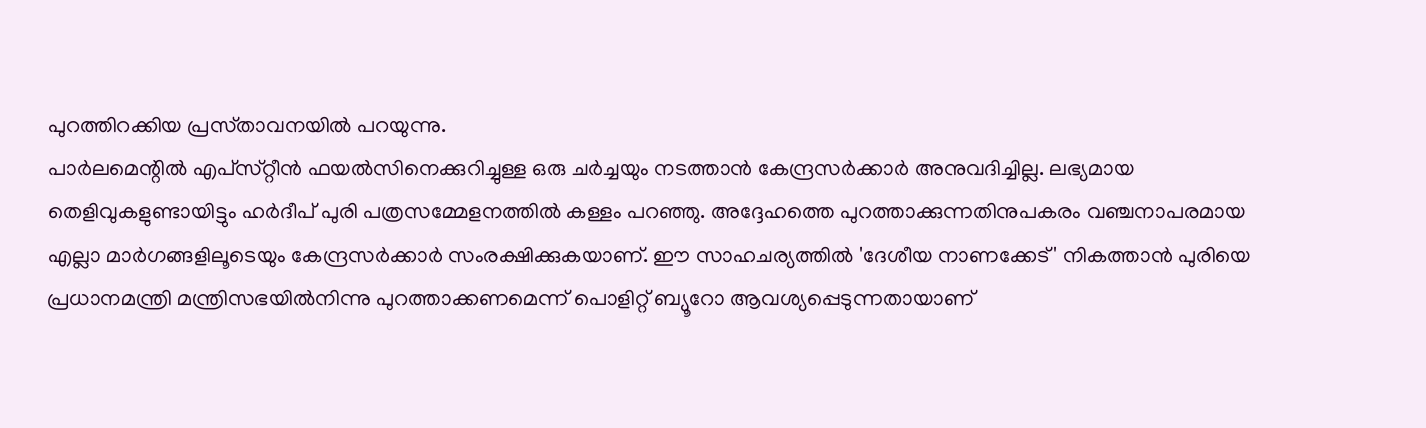പുറത്തിറക്കിയ പ്രസ്‌താവനയില്‍ പറയുന്നു.
പാര്‍ലമെന്റില്‍ എപ്‌സ്‌റ്റീന്‍ ഫയല്‍സിനെക്കുറിച്ചുള്ള ഒരു ചര്‍ച്ചയും നടത്താന്‍ കേന്ദ്രസര്‍ക്കാര്‍ അനുവദിച്ചില്ല. ലഭ്യമായ തെളിവുകളുണ്ടായിട്ടും ഹര്‍ദീപ്‌ പുരി പത്രസമ്മേളനത്തില്‍ കള്ളം പറഞ്ഞു. അദ്ദേഹത്തെ പുറത്താക്കുന്നതിനുപകരം വഞ്ചനാപരമായ എല്ലാ മാര്‍ഗങ്ങളിലൂടെയും കേന്ദ്രസര്‍ക്കാര്‍ സംരക്ഷിക്കുകയാണ്‌. ഈ സാഹചര്യത്തില്‍ 'ദേശീയ നാണക്കേട്‌' നികത്താന്‍ പുരിയെ പ്രധാനമന്ത്രി മന്ത്രിസഭയില്‍നിന്നു പുറത്താക്കണമെന്ന്‌ പൊളിറ്റ്‌ ബ്യൂറോ ആവശ്യപ്പെടുന്നതായാണ്‌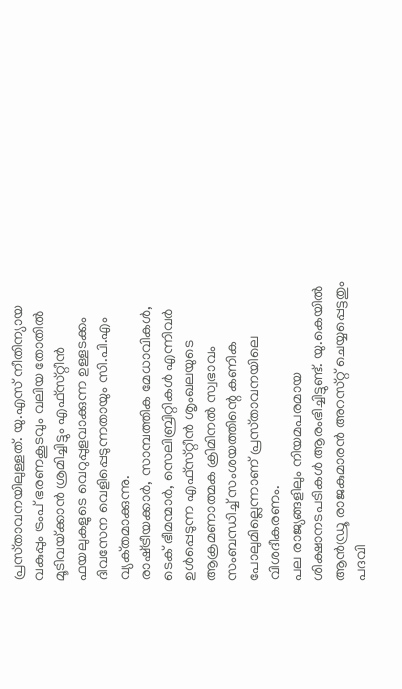പ്രസ്‌താവനയിലുള്ളത്‌. യു.എസ്‌ നീതിന്യായ വകുപ്പും ട്രംപ്‌ ഭരണകൂടവും വലിയ തോതില്‍ മൂടിവയ്‌ക്കാന്‍ ശ്രമിച്ചിട്ടും എഫ്‌സ്‌റ്റീന്‍ ഫയലുകളുടെ വെറുപ്പുളവാക്കുന്ന ഉള്ളടക്കം ദിവസേന വെളിപ്പെടുന്നതായും സി.പി.എം വ്യക്‌തമാക്കുന്നു.
രാഷ്‌ട്രീയക്കാര്‍, സാമ്പത്തിക മേധാവികള്‍, ടെക്‌ ഭീമന്മാര്‍, സെലിബ്രിറ്റികള്‍ എന്നിവര്‍ ഉള്‍പ്പെടുന്ന എഫ്‌സ്‌റ്റീന്‍ ശൃംഖലയുടെ ആക്രമണാത്മക ക്രിമിനല്‍ സ്വഭാവം സംബന്ധിച്ച്‌ സംശയത്തിന്റെ കണിക പോലുമില്ലെന്നാണ്‌ പ്രസ്‌താവനയിലെ വിശദീകരണം.
പല രാജ്യങ്ങളിലും നിയമപരമായ ശിക്ഷാനടപടികള്‍ ആരംഭിച്ചിട്ടുണ്ട്‌. യു.കെയില്‍ ആന്‍ഡ്രൂ രാജകുമാരന്‍ അറസ്‌റ്റ്‌ ചെയ്യപ്പെട്ടതും പദവി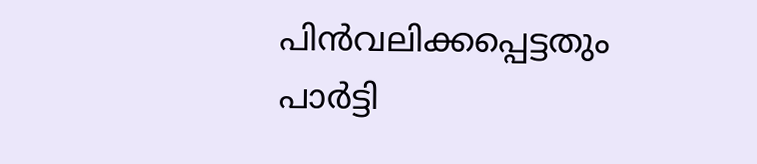പിന്‍വലിക്കപ്പെട്ടതും പാര്‍ട്ടി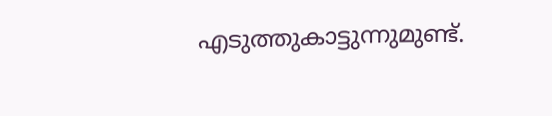എടുത്തുകാട്ടുന്നുമുണ്ട്‌.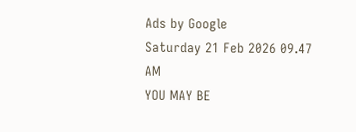Ads by Google
Saturday 21 Feb 2026 09.47 AM
YOU MAY BE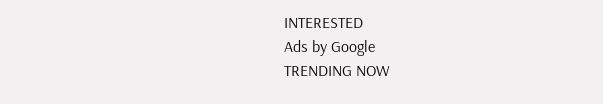INTERESTED
Ads by Google
TRENDING NOW